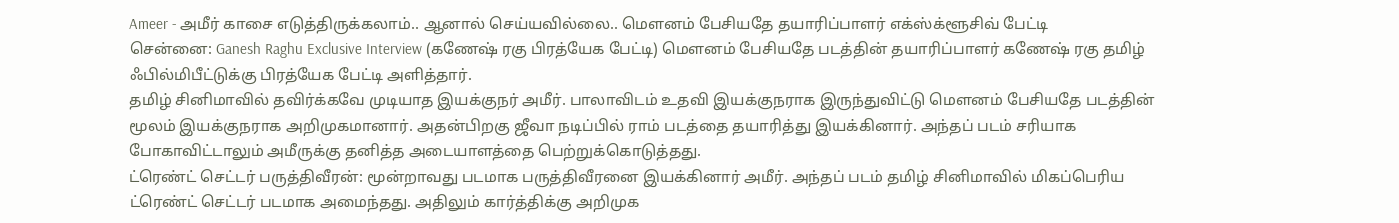Ameer - அமீர் காசை எடுத்திருக்கலாம்.. ஆனால் செய்யவில்லை.. மௌனம் பேசியதே தயாரிப்பாளர் எக்ஸ்க்ளூசிவ் பேட்டி
சென்னை: Ganesh Raghu Exclusive Interview (கணேஷ் ரகு பிரத்யேக பேட்டி) மௌனம் பேசியதே படத்தின் தயாரிப்பாளர் கணேஷ் ரகு தமிழ் ஃபில்மிபீட்டுக்கு பிரத்யேக பேட்டி அளித்தார்.
தமிழ் சினிமாவில் தவிர்க்கவே முடியாத இயக்குநர் அமீர். பாலாவிடம் உதவி இயக்குநராக இருந்துவிட்டு மௌனம் பேசியதே படத்தின் மூலம் இயக்குநராக அறிமுகமானார். அதன்பிறகு ஜீவா நடிப்பில் ராம் படத்தை தயாரித்து இயக்கினார். அந்தப் படம் சரியாக போகாவிட்டாலும் அமீருக்கு தனித்த அடையாளத்தை பெற்றுக்கொடுத்தது.
ட்ரெண்ட் செட்டர் பருத்திவீரன்: மூன்றாவது படமாக பருத்திவீரனை இயக்கினார் அமீர். அந்தப் படம் தமிழ் சினிமாவில் மிகப்பெரிய ட்ரெண்ட் செட்டர் படமாக அமைந்தது. அதிலும் கார்த்திக்கு அறிமுக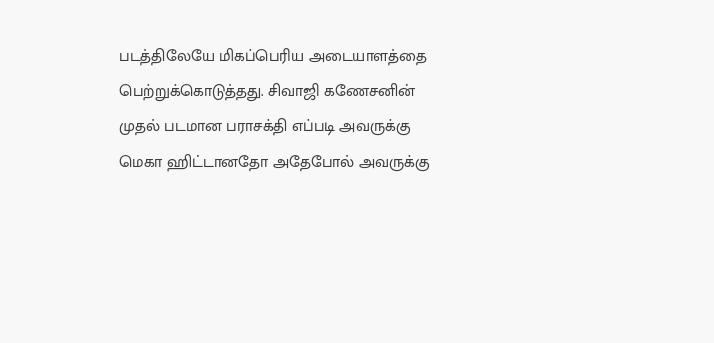படத்திலேயே மிகப்பெரிய அடையாளத்தை பெற்றுக்கொடுத்தது. சிவாஜி கணேசனின் முதல் படமான பராசக்தி எப்படி அவருக்கு மெகா ஹிட்டானதோ அதேபோல் அவருக்கு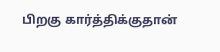பிறகு கார்த்திக்குதான்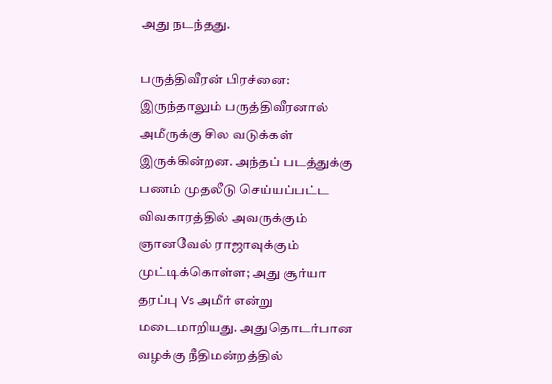அது நடந்தது.

பருத்திவீரன் பிரச்னை: இருந்தாலும் பருத்திவீரனால் அமீருக்கு சில வடுக்கள் இருக்கின்றன. அந்தப் படத்துக்கு பணம் முதலீடு செய்யப்பட்ட விவகாரத்தில் அவருக்கும் ஞானவேல் ராஜாவுக்கும் முட்டிக்கொள்ள; அது சூர்யா தரப்பு Vs அமீர் என்று மடைமாறியது. அதுதொடர்பான வழக்கு நீதிமன்றத்தில்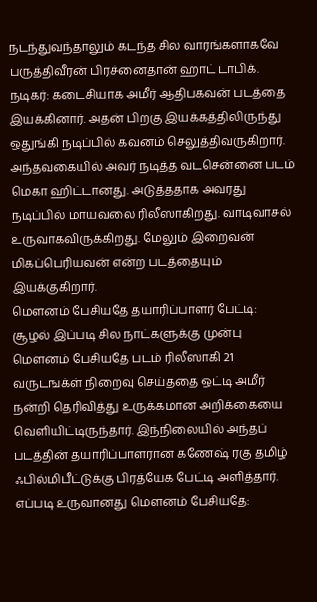நடந்துவந்தாலும் கடந்த சில வாரங்களாகவே பருத்திவீரன் பிரச்னைதான் ஹாட் டாபிக்.
நடிகர்: கடைசியாக அமீர் ஆதிபகவன் படத்தை இயக்கினார். அதன் பிறகு இயக்கத்திலிருந்து ஒதுங்கி நடிப்பில் கவனம் செலுத்திவருகிறார். அந்தவகையில் அவர் நடித்த வடசென்னை படம் மெகா ஹிட்டானது. அடுத்ததாக அவரது நடிப்பில் மாயவலை ரிலீஸாகிறது. வாடிவாசல் உருவாகவிருக்கிறது. மேலும் இறைவன் மிகப்பெரியவன் என்ற படத்தையும் இயக்குகிறார்.
மௌனம் பேசியதே தயாரிப்பாளர் பேட்டி: சூழல் இப்படி சில நாட்களுக்கு முன்பு மௌனம் பேசியதே படம் ரிலீஸாகி 21 வருடஙக்ள் நிறைவு செய்ததை ஒட்டி அமீர் நன்றி தெரிவித்து உருக்கமான அறிக்கையை வெளியிட்டிருந்தார். இந்நிலையில் அந்தப் படத்தின் தயாரிப்பாளரான கணேஷ் ரகு தமிழ் ஃபில்மிபீட்டுக்கு பிரத்யேக பேட்டி அளித்தார்.
எப்படி உருவானது மௌனம் பேசியதே: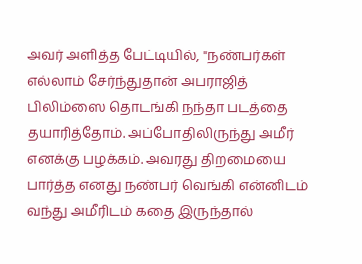அவர் அளித்த பேட்டியில், "நண்பர்கள் எல்லாம் சேர்ந்துதான் அபராஜித் பிலிம்ஸை தொடங்கி நந்தா படத்தை தயாரித்தோம். அப்போதிலிருந்து அமீர் எனக்கு பழக்கம். அவரது திறமையை பார்த்த எனது நண்பர் வெங்கி என்னிடம் வந்து அமீரிடம் கதை இருந்தால்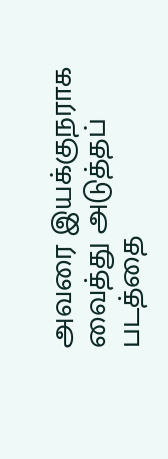அவரை இயக்குநராக வைத்து அடுத்தப் படத்தை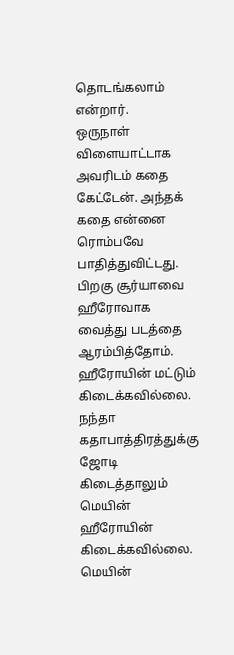தொடங்கலாம் என்றார்.
ஒருநாள் விளையாட்டாக அவரிடம் கதை கேட்டேன். அந்தக் கதை என்னை ரொம்பவே பாதித்துவிட்டது. பிறகு சூர்யாவை ஹீரோவாக வைத்து படத்தை ஆரம்பித்தோம். ஹீரோயின் மட்டும் கிடைக்கவில்லை. நந்தா கதாபாத்திரத்துக்கு ஜோடி கிடைத்தாலும் மெயின் ஹீரோயின் கிடைக்கவில்லை. மெயின்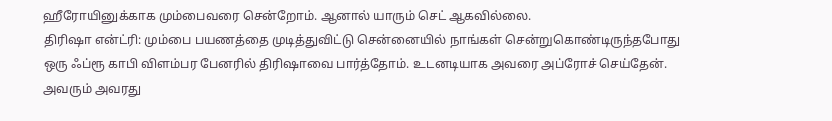ஹீரோயினுக்காக மும்பைவரை சென்றோம். ஆனால் யாரும் செட் ஆகவில்லை.
திரிஷா என்ட்ரி: மும்பை பயணத்தை முடித்துவிட்டு சென்னையில் நாங்கள் சென்றுகொண்டிருந்தபோது ஒரு ஃப்ரூ காபி விளம்பர பேனரில் திரிஷாவை பார்த்தோம். உடனடியாக அவரை அப்ரோச் செய்தேன். அவரும் அவரது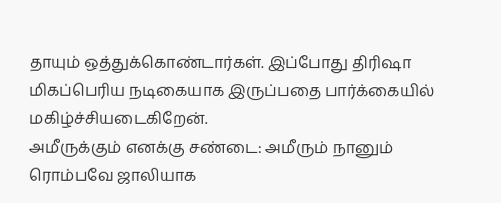தாயும் ஒத்துக்கொண்டார்கள். இப்போது திரிஷா மிகப்பெரிய நடிகையாக இருப்பதை பார்க்கையில் மகிழ்ச்சியடைகிறேன்.
அமீருக்கும் எனக்கு சண்டை: அமீரும் நானும் ரொம்பவே ஜாலியாக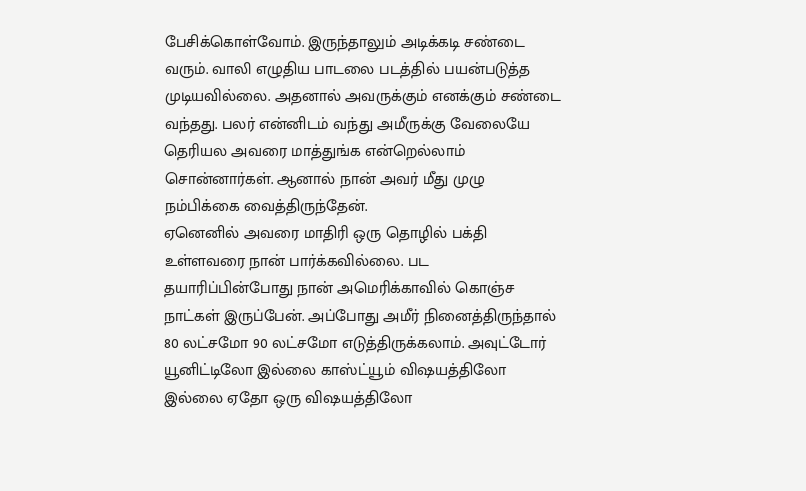பேசிக்கொள்வோம். இருந்தாலும் அடிக்கடி சண்டை வரும். வாலி எழுதிய பாடலை படத்தில் பயன்படுத்த முடியவில்லை. அதனால் அவருக்கும் எனக்கும் சண்டை வந்தது. பலர் என்னிடம் வந்து அமீருக்கு வேலையே தெரியல அவரை மாத்துங்க என்றெல்லாம் சொன்னார்கள். ஆனால் நான் அவர் மீது முழு நம்பிக்கை வைத்திருந்தேன்.
ஏனெனில் அவரை மாதிரி ஒரு தொழில் பக்தி உள்ளவரை நான் பார்க்கவில்லை. பட தயாரிப்பின்போது நான் அமெரிக்காவில் கொஞ்ச நாட்கள் இருப்பேன். அப்போது அமீர் நினைத்திருந்தால் 80 லட்சமோ 90 லட்சமோ எடுத்திருக்கலாம். அவுட்டோர் யூனிட்டிலோ இல்லை காஸ்ட்யூம் விஷயத்திலோ இல்லை ஏதோ ஒரு விஷயத்திலோ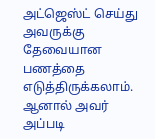அட்ஜெஸ்ட் செய்து அவருக்கு தேவையான பணத்தை எடுத்திருக்கலாம். ஆனால் அவர் அப்படி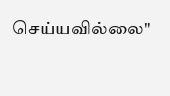செய்யவில்லை"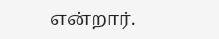என்றார்.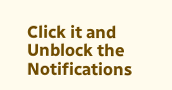Click it and Unblock the Notifications